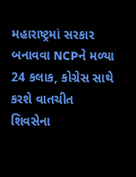મહારાષ્ટ્રમાં સરકાર બનાવવા NCPને મળ્યા 24 કલાક, કોગ્રેસ સાથે કરશે વાતચીત
શિવસેના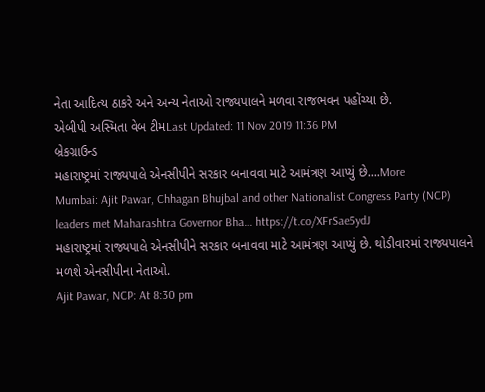નેતા આદિત્ય ઠાકરે અને અન્ય નેતાઓ રાજ્યપાલને મળવા રાજભવન પહોંચ્યા છે.
એબીપી અસ્મિતા વેબ ટીમLast Updated: 11 Nov 2019 11:36 PM
બ્રેકગ્રાઉન્ડ
મહારાષ્ટ્રમાં રાજ્યપાલે એનસીપીને સરકાર બનાવવા માટે આમંત્રણ આપ્યું છે....More
Mumbai: Ajit Pawar, Chhagan Bhujbal and other Nationalist Congress Party (NCP) leaders met Maharashtra Governor Bha… https://t.co/XFrSae5ydJ
મહારાષ્ટ્રમાં રાજ્યપાલે એનસીપીને સરકાર બનાવવા માટે આમંત્રણ આપ્યું છે. થોડીવારમાં રાજ્યપાલને મળશે એનસીપીના નેતાઓ.
Ajit Pawar, NCP: At 8:30 pm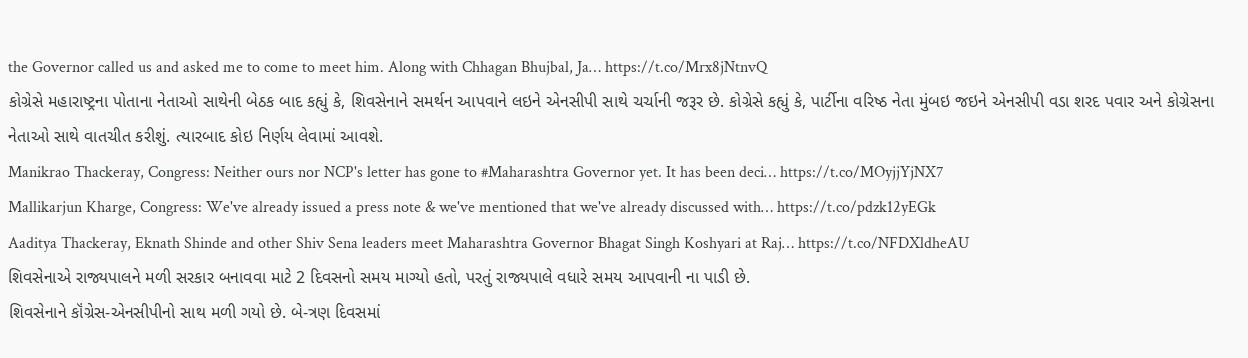the Governor called us and asked me to come to meet him. Along with Chhagan Bhujbal, Ja… https://t.co/Mrx8jNtnvQ
કોગ્રેસે મહારાષ્ટ્રના પોતાના નેતાઓ સાથેની બેઠક બાદ કહ્યું કે, શિવસેનાને સમર્થન આપવાને લઇને એનસીપી સાથે ચર્ચાની જરૂર છે. કોગ્રેસે કહ્યું કે, પાર્ટીના વરિષ્ઠ નેતા મુંબઇ જઇને એનસીપી વડા શરદ પવાર અને કોગ્રેસના નેતાઓ સાથે વાતચીત કરીશું. ત્યારબાદ કોઇ નિર્ણય લેવામાં આવશે.
Manikrao Thackeray, Congress: Neither ours nor NCP's letter has gone to #Maharashtra Governor yet. It has been deci… https://t.co/MOyjjYjNX7
Mallikarjun Kharge, Congress: We've already issued a press note & we've mentioned that we've already discussed with… https://t.co/pdzk12yEGk
Aaditya Thackeray, Eknath Shinde and other Shiv Sena leaders meet Maharashtra Governor Bhagat Singh Koshyari at Raj… https://t.co/NFDXldheAU
શિવસેનાએ રાજ્યપાલને મળી સરકાર બનાવવા માટે 2 દિવસનો સમય માગ્યો હતો, પરતું રાજ્યપાલે વધારે સમય આપવાની ના પાડી છે.
શિવસેનાને કૉંગ્રેસ-એનસીપીનો સાથ મળી ગયો છે. બે-ત્રણ દિવસમાં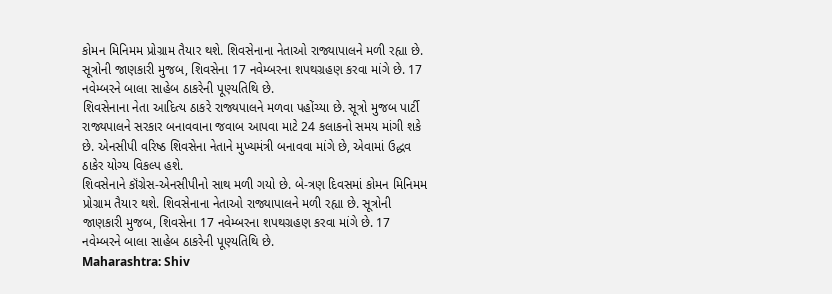કોમન મિનિમમ પ્રોગ્રામ તૈયાર થશે. શિવસેનાના નેતાઓ રાજ્યાપાલને મળી રહ્યા છે. સૂત્રોની જાણકારી મુજબ, શિવસેના 17 નવેમ્બરના શપથગ્રહણ કરવા માંગે છે. 17 નવેમ્બરને બાલા સાહેબ ઠાકરેની પૂણ્યતિથિ છે.
શિવસેનાના નેતા આદિત્ય ઠાકરે રાજ્યપાલને મળવા પહોંચ્યા છે. સૂત્રો મુજબ પાર્ટી રાજ્યપાલને સરકાર બનાવવાના જવાબ આપવા માટે 24 કલાકનો સમય માંગી શકે છે. એનસીપી વરિષ્ઠ શિવસેના નેતાને મુખ્યમંત્રી બનાવવા માંગે છે, એવામાં ઉદ્ધવ ઠાકેર યોગ્ય વિકલ્પ હશે.
શિવસેનાને કૉંગ્રેસ-એનસીપીનો સાથ મળી ગયો છે. બે-ત્રણ દિવસમાં કોમન મિનિમમ પ્રોગ્રામ તૈયાર થશે. શિવસેનાના નેતાઓ રાજ્યાપાલને મળી રહ્યા છે. સૂત્રોની જાણકારી મુજબ, શિવસેના 17 નવેમ્બરના શપથગ્રહણ કરવા માંગે છે. 17 નવેમ્બરને બાલા સાહેબ ઠાકરેની પૂણ્યતિથિ છે.
Maharashtra: Shiv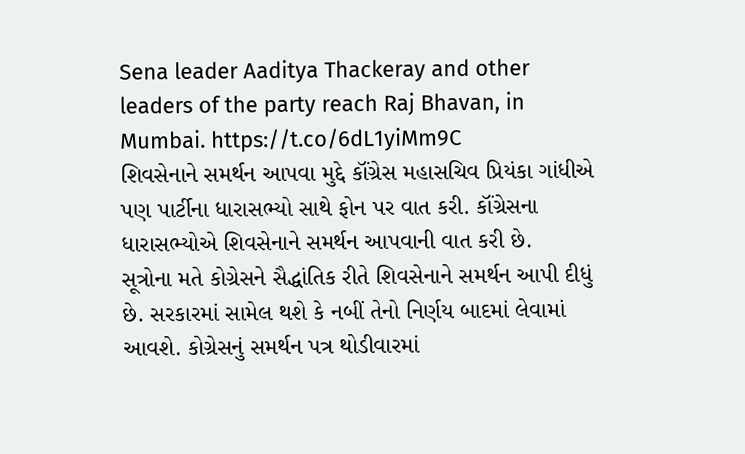Sena leader Aaditya Thackeray and other leaders of the party reach Raj Bhavan, in Mumbai. https://t.co/6dL1yiMm9C
શિવસેનાને સમર્થન આપવા મુદ્દે કૉંગ્રેસ મહાસચિવ પ્રિયંકા ગાંધીએ પણ પાર્ટીના ધારાસભ્યો સાથે ફોન પર વાત કરી. કૉંગ્રેસના ધારાસભ્યોએ શિવસેનાને સમર્થન આપવાની વાત કરી છે.
સૂત્રોના મતે કોગ્રેસને સૈદ્ધાંતિક રીતે શિવસેનાને સમર્થન આપી દીધું છે. સરકારમાં સામેલ થશે કે નબીં તેનો નિર્ણય બાદમાં લેવામાં આવશે. કોગ્રેસનું સમર્થન પત્ર થોડીવારમાં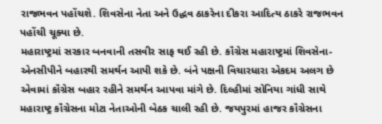રાજભવન પહોંચશે. શિવસેના નેતા અને ઉદ્ધવ ઠાકરેના દીકરા આદિત્ય ઠાકરે રાજભવન પહોંચી ચૂક્યા છે.
મહારાષ્ટ્રમાં સરકાર બનવાની તસવીર સાફ થઈ રહી છે. કૉંગ્રેસ મહારાષ્ટ્રમાં શિવસેના-એનસીપીને બહારથી સમર્થન આપી શકે છે. બંને પક્ષની વિચારધારા એકદમ અલગ છે એવામાં કૉંગ્રેસ બહાર રહીને સમર્થન આપવા માંગે છે. દિલ્હીમાં સોનિયા ગાંધી સાથે મહારાષ્ટ્ર કૉંગ્રેસના મોટા નેતાઓની બેઠક ચાલી રહી છે. જયપુરમાં હાજર કૉંગ્રેસના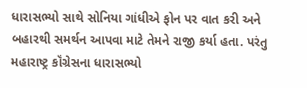ધારાસભ્યો સાથે સોનિયા ગાંધીએ ફોન પર વાત કરી અને બહારથી સમર્થન આપવા માટે તેમને રાજી કર્યા હતા. પરંતુ મહારાષ્ટ્ર કૉંગ્રેસના ધારાસભ્યો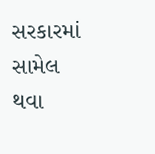સરકારમાં સામેલ થવા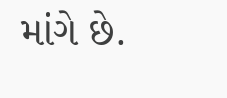માંગે છે.